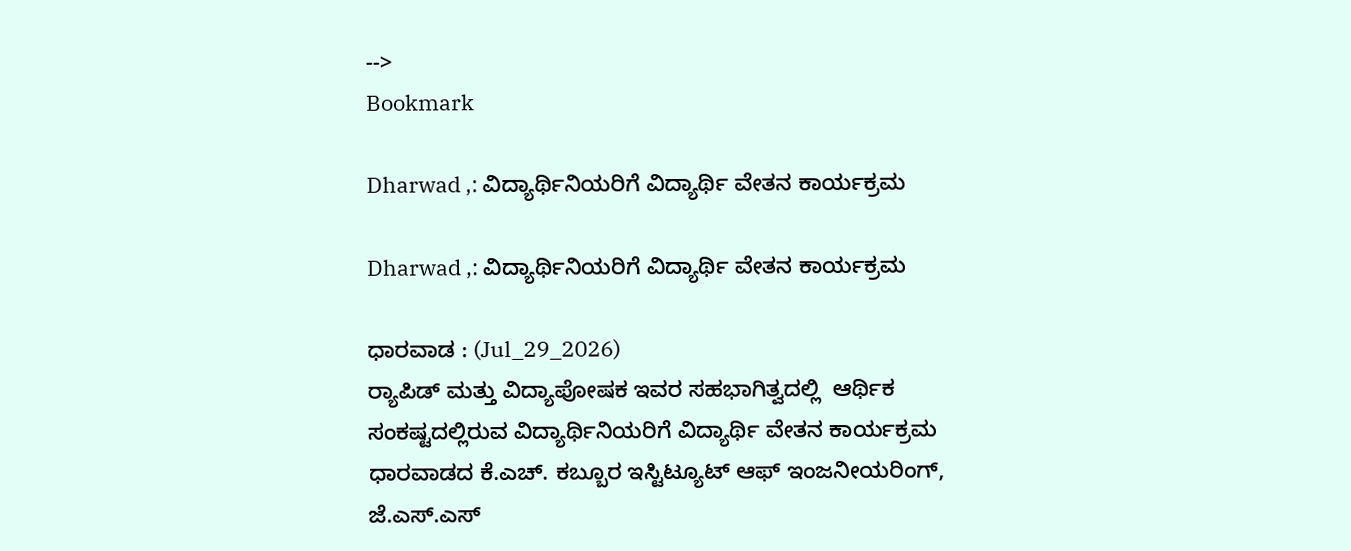-->
Bookmark

Dharwad ,: ವಿದ್ಯಾರ್ಥಿನಿಯರಿಗೆ ವಿದ್ಯಾರ್ಥಿ ವೇತನ ಕಾರ್ಯಕ್ರಮ

Dharwad ,: ವಿದ್ಯಾರ್ಥಿನಿಯರಿಗೆ ವಿದ್ಯಾರ್ಥಿ ವೇತನ ಕಾರ್ಯಕ್ರಮ

ಧಾರವಾಡ : (Jul_29_2026)
ರ‍್ಯಾಪಿಡ್ ಮತ್ತು ವಿದ್ಯಾಪೋಷಕ ಇವರ ಸಹಭಾಗಿತ್ವದಲ್ಲಿ  ಆರ್ಥಿಕ ಸಂಕಷ್ಟದಲ್ಲಿರುವ ವಿದ್ಯಾರ್ಥಿನಿಯರಿಗೆ ವಿದ್ಯಾರ್ಥಿ ವೇತನ ಕಾರ್ಯಕ್ರಮ ಧಾರವಾಡದ ಕೆ.ಎಚ್. ಕಬ್ಬೂರ ಇಸ್ಟಿಟ್ಯೂಟ್ ಆಫ್ ಇಂಜನೀಯರಿಂಗ್, ಜೆ.ಎಸ್.ಎಸ್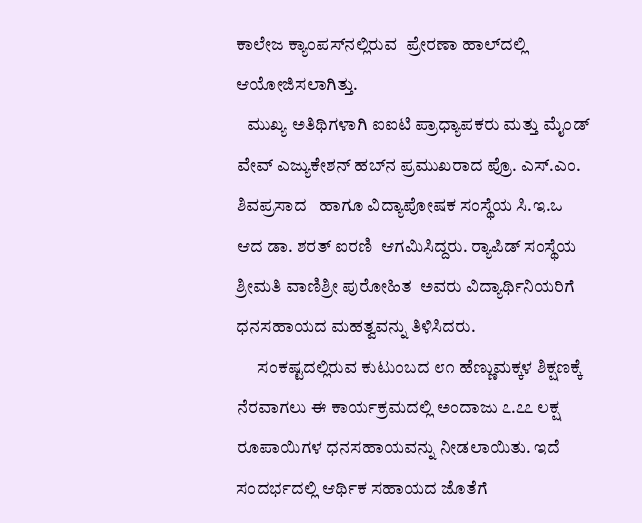ಕಾಲೇಜ ಕ್ಯಾಂಪಸ್‌ನಲ್ಲಿರುವ  ಪ್ರೇರಣಾ ಹಾಲ್‌ದಲ್ಲಿ ಆಯೋಜಿಸಲಾಗಿತ್ತು.
   ಮುಖ್ಯ ಅತಿಥಿಗಳಾಗಿ ಐಐಟಿ ಪ್ರಾಧ್ಯಾಪಕರು ಮತ್ತು ಮೈಂಡ್ ವೇವ್ ಎಜ್ಯುಕೇಶನ್ ಹಬ್‌ನ ಪ್ರಮುಖರಾದ ಪ್ರೊ. ಎಸ್.ಎಂ. ಶಿವಪ್ರಸಾದ   ಹಾಗೂ ವಿದ್ಯಾಪೋಷಕ ಸಂಸ್ಥೆಯ ಸಿ.ಇ.ಒ ಆದ ಡಾ. ಶರತ್ ಐರಣಿ  ಆಗಮಿಸಿದ್ದರು. ರ‍್ಯಾಪಿಡ್ ಸಂಸ್ಥೆಯ ಶ್ರೀಮತಿ ವಾಣಿಶ್ರೀ ಪುರೋಹಿತ  ಅವರು ವಿದ್ಯಾರ್ಥಿನಿಯರಿಗೆ ಧನಸಹಾಯದ ಮಹತ್ವವನ್ನು ತಿಳಿಸಿದರು.
      ಸಂಕಷ್ಟದಲ್ಲಿರುವ ಕುಟುಂಬದ ೮೧ ಹೆಣ್ಣುಮಕ್ಕಳ ಶಿಕ್ಷಣಕ್ಕೆ ನೆರವಾಗಲು ಈ ಕಾರ್ಯಕ್ರಮದಲ್ಲಿ ಅಂದಾಜು ೭.೭೭ ಲಕ್ಷ ರೂಪಾಯಿಗಳ ಧನಸಹಾಯವನ್ನು ನೀಡಲಾಯಿತು. ಇದೆ ಸಂದರ್ಭದಲ್ಲಿ ಆರ್ಥಿಕ ಸಹಾಯದ ಜೊತೆಗೆ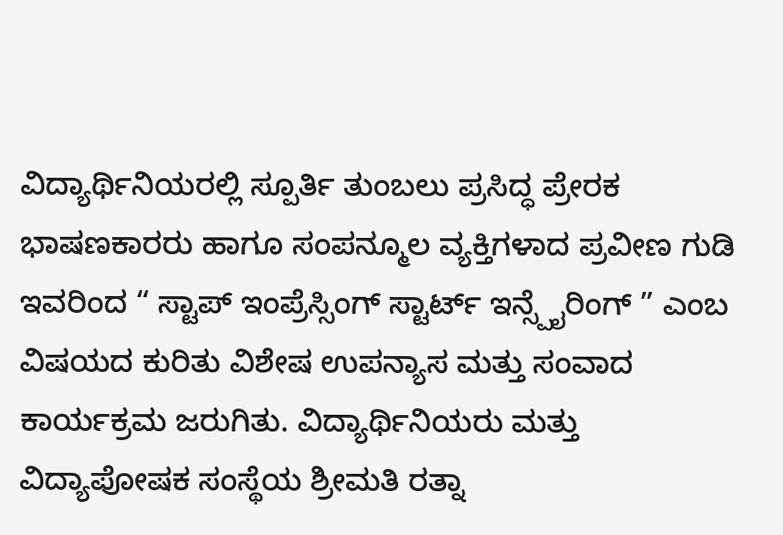ವಿದ್ಯಾರ್ಥಿನಿಯರಲ್ಲಿ ಸ್ಪೂರ್ತಿ ತುಂಬಲು ಪ್ರಸಿದ್ಧ ಪ್ರೇರಕ ಭಾಷಣಕಾರರು ಹಾಗೂ ಸಂಪನ್ಮೂಲ ವ್ಯಕ್ತಿಗಳಾದ ಪ್ರವೀಣ ಗುಡಿ   ಇವರಿಂದ “ ಸ್ಟಾಪ್ ಇಂಪ್ರೆಸ್ಸಿಂಗ್ ಸ್ಟಾರ್ಟ್ ಇನ್ಸ್ಪೈರಿಂಗ್ ” ಎಂಬ ವಿಷಯದ ಕುರಿತು ವಿಶೇಷ ಉಪನ್ಯಾಸ ಮತ್ತು ಸಂವಾದ ಕಾರ್ಯಕ್ರಮ ಜರುಗಿತು. ವಿದ್ಯಾರ್ಥಿನಿಯರು ಮತ್ತು ವಿದ್ಯಾಪೋಷಕ ಸಂಸ್ಥೆಯ ಶ್ರೀಮತಿ ರತ್ನಾ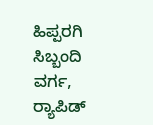ಹಿಪ್ಪರಗಿ ಸಿಬ್ಬಂದಿ ವರ್ಗ, ರ‍್ಯಾಪಿಡ್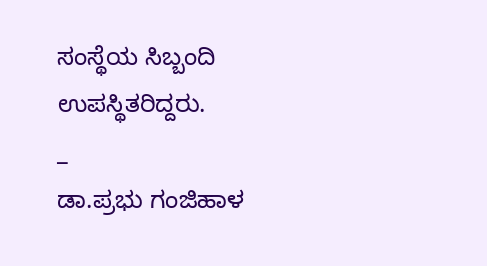ಸಂಸ್ಥೆಯ ಸಿಬ್ಬಂದಿ ಉಪಸ್ಥಿತರಿದ್ದರು.
_
ಡಾ.ಪ್ರಭು ಗಂಜಿಹಾಳ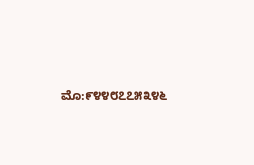ಮೊ:೯೪೪೮೭೭೫೩೪೬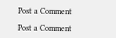Post a Comment

Post a Comment